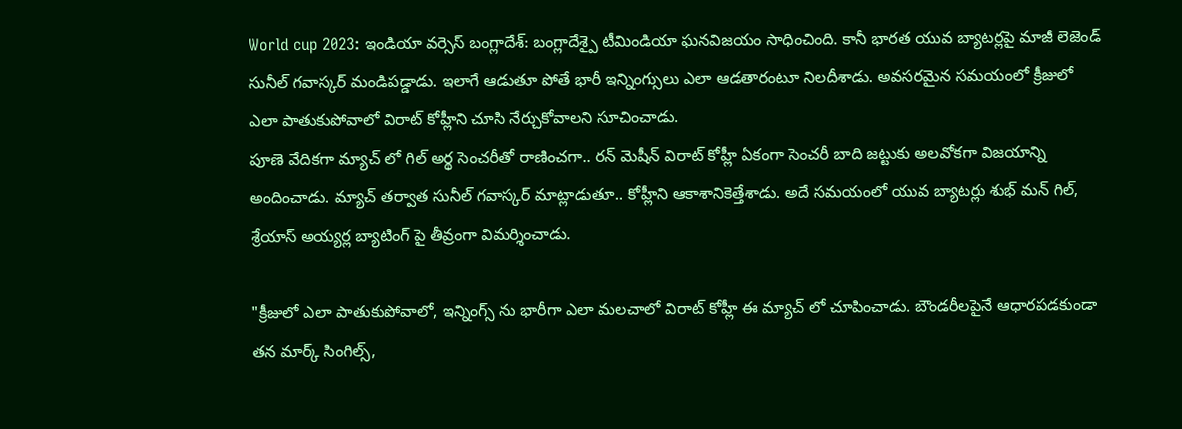World cup 2023: ఇండియా వర్సెస్ బంగ్లాదేశ్: బంగ్లాదేశ్పై టీమిండియా ఘనవిజయం సాధించింది. కానీ భారత యువ బ్యాటర్లపై మాజీ లెజెండ్ సునీల్ గవాస్కర్ మండిపడ్డాడు. ఇలాగే ఆడుతూ పోతే భారీ ఇన్నింగ్సులు ఎలా ఆడతారంటూ నిలదీశాడు. అవసరమైన సమయంలో క్రీజులో ఎలా పాతుకుపోవాలో విరాట్ కోహ్లీని చూసి నేర్చుకోవాలని సూచించాడు.
పూణె వేదికగా మ్యాచ్ లో గిల్ అర్థ సెంచరీతో రాణించగా.. రన్ మెషీన్ విరాట్ కోహ్లీ ఏకంగా సెంచరీ బాది జట్టుకు అలవోకగా విజయాన్ని అందించాడు. మ్యాచ్ తర్వాత సునీల్ గవాస్కర్ మాట్లాడుతూ.. కోహ్లీని ఆకాశానికెత్తేశాడు. అదే సమయంలో యువ బ్యాటర్లు శుభ్ మన్ గిల్, శ్రేయాస్ అయ్యర్ల బ్యాటింగ్ పై తీవ్రంగా విమర్శించాడు.

"క్రీజులో ఎలా పాతుకుపోవాలో, ఇన్నింగ్స్ ను భారీగా ఎలా మలచాలో విరాట్ కోహ్లీ ఈ మ్యాచ్ లో చూపించాడు. బౌండరీలపైనే ఆధారపడకుండా తన మార్క్ సింగిల్స్,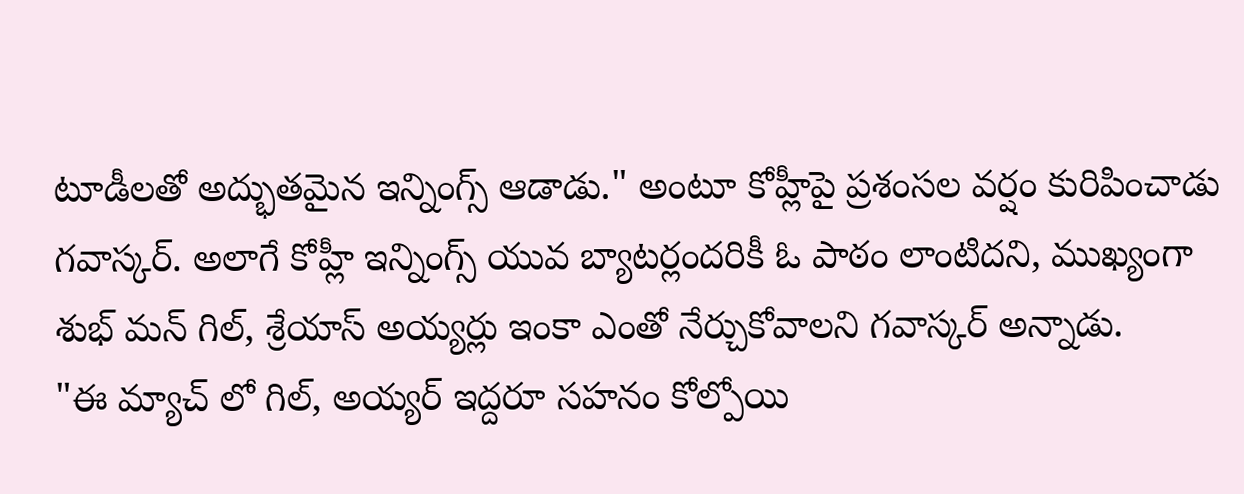టూడీలతో అద్భుతమైన ఇన్నింగ్స్ ఆడాడు." అంటూ కోహ్లీపై ప్రశంసల వర్షం కురిపించాడు గవాస్కర్. అలాగే కోహ్లీ ఇన్నింగ్స్ యువ బ్యాటర్లందరికీ ఓ పాఠం లాంటిదని, ముఖ్యంగా శుభ్ మన్ గిల్, శ్రేయాస్ అయ్యర్లు ఇంకా ఎంతో నేర్చుకోవాలని గవాస్కర్ అన్నాడు.
"ఈ మ్యాచ్ లో గిల్, అయ్యర్ ఇద్దరూ సహనం కోల్పోయి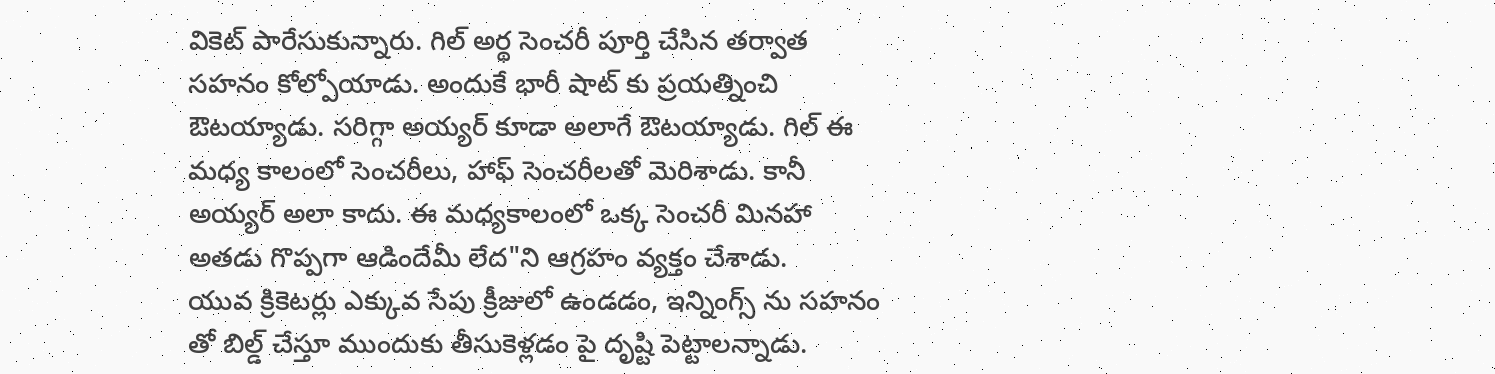వికెట్ పారేసుకున్నారు. గిల్ అర్థ సెంచరీ పూర్తి చేసిన తర్వాత సహనం కోల్పోయాడు. అందుకే భారీ షాట్ కు ప్రయత్నించి ఔటయ్యాడు. సరిగ్గా అయ్యర్ కూడా అలాగే ఔటయ్యాడు. గిల్ ఈ మధ్య కాలంలో సెంచరీలు, హాఫ్ సెంచరీలతో మెరిశాడు. కానీ అయ్యర్ అలా కాదు. ఈ మధ్యకాలంలో ఒక్క సెంచరీ మినహా అతడు గొప్పగా ఆడిందేమీ లేద"ని ఆగ్రహం వ్యక్తం చేశాడు.
యువ క్రికెటర్లు ఎక్కువ సేపు క్రీజులో ఉండడం, ఇన్నింగ్స్ ను సహనం తో బిల్డ్ చేస్తూ ముందుకు తీసుకెళ్లడం పై దృష్టి పెట్టాలన్నాడు.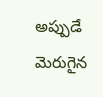అప్పుడే మెరుగైన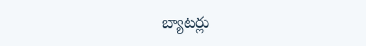బ్యాటర్లు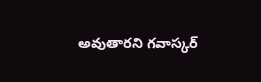అవుతారని గవాస్కర్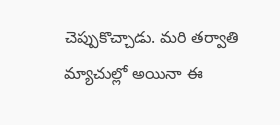చెప్పుకొచ్చాడు. మరి తర్వాతి మ్యాచుల్లో అయినా ఈ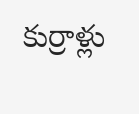కుర్రాళ్లు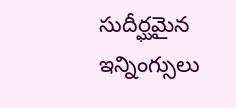సుదీర్ఘమైన ఇన్నింగ్సులు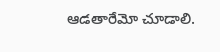ఆడతారేమో చూడాలి.